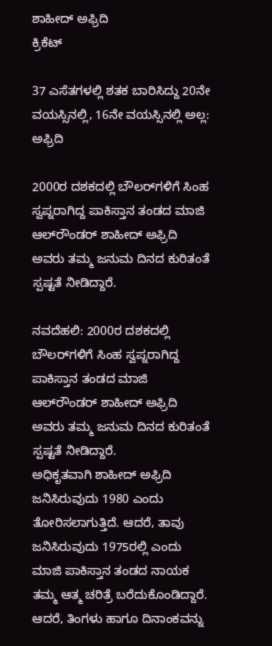ಶಾಹೀದ್‌ ಅಫ್ರಿದಿ
ಕ್ರಿಕೆಟ್

37 ಎಸೆತಗಳಲ್ಲಿ ಶತಕ ಬಾರಿಸಿದ್ದು 20ನೇ ವಯಸ್ಸಿನಲ್ಲಿ, 16ನೇ ವಯಸ್ಸಿನಲ್ಲಿ ಅಲ್ಲ: ಅಫ್ರಿದಿ

2000ರ ದಶಕದಲ್ಲಿ ಬೌಲರ್‌ಗಳಿಗೆ ಸಿಂಹ ಸ್ವಪ್ನರಾಗಿದ್ದ ಪಾಕಿಸ್ತಾನ ತಂಡದ ಮಾಜಿ ಆಲ್‌ರೌಂಡರ್‌ ಶಾಹೀದ್‌ ಅಫ್ರಿದಿ ಅವರು ತಮ್ಮ ಜನುಮ ದಿನದ ಕುರಿತಂತೆ ಸ್ಪಷ್ಟತೆ ನೀಡಿದ್ದಾರೆ.

ನವದೆಹಲಿ: 2000ರ ದಶಕದಲ್ಲಿ ಬೌಲರ್‌ಗಳಿಗೆ ಸಿಂಹ ಸ್ವಪ್ನರಾಗಿದ್ದ ಪಾಕಿಸ್ತಾನ ತಂಡದ ಮಾಜಿ ಆಲ್‌ರೌಂಡರ್‌ ಶಾಹೀದ್‌ ಅಫ್ರಿದಿ ಅವರು ತಮ್ಮ ಜನುಮ ದಿನದ ಕುರಿತಂತೆ ಸ್ಪಷ್ಟತೆ ನೀಡಿದ್ದಾರೆ.
ಅಧಿಕೃತವಾಗಿ ಶಾಹೀದ್‌ ಅಫ್ರಿದಿ ಜನಿಸಿರುವುದು 1980 ಎಂದು ತೋರಿಸಲಾಗುತ್ತಿದೆ. ಆದರೆ, ತಾವು ಜನಿಸಿರುವುದು 1975ರಲ್ಲಿ ಎಂದು ಮಾಜಿ ಪಾಕಿಸ್ತಾನ ತಂಡದ ನಾಯಕ ತಮ್ಮ ಆತ್ಮ ಚರಿತ್ರೆ ಬರೆದುಕೊಂಡಿದ್ದಾರೆ. ಆದರೆ, ತಿಂಗಳು ಹಾಗೂ ದಿನಾಂಕವನ್ನು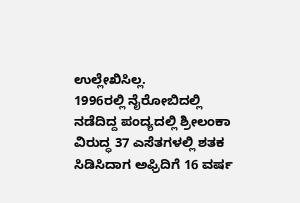ಉಲ್ಲೇಖಿಸಿಲ್ಲ.
1996ರಲ್ಲಿ ನೈರೋಬಿದಲ್ಲಿ ನಡೆದಿದ್ದ ಪಂದ್ಯದಲ್ಲಿ ಶ್ರೀಲಂಕಾ ವಿರುದ್ಧ 37 ಎಸೆತಗಳಲ್ಲಿ ಶತಕ ಸಿಡಿಸಿದಾಗ ಅಫ್ರಿದಿಗೆ 16 ವರ್ಷ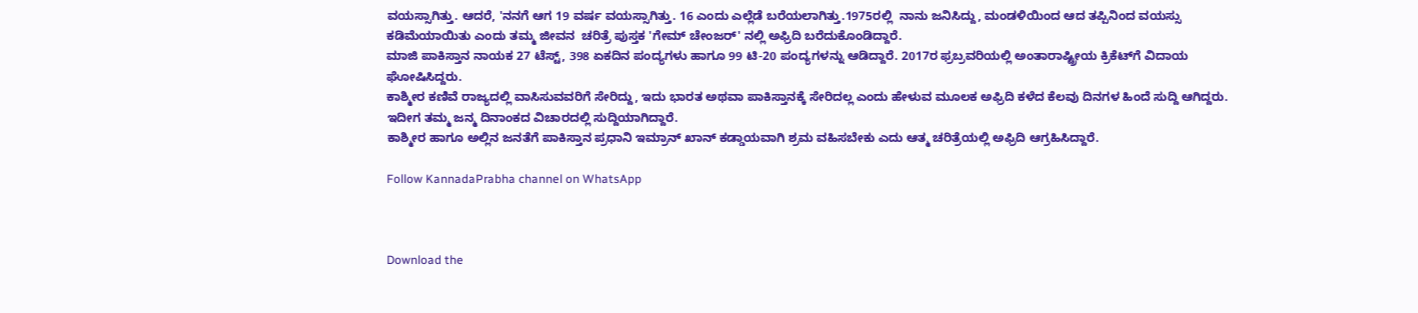ವಯಸ್ಸಾಗಿತ್ತು. ಆದರೆ, 'ನನಗೆ ಆಗ 19 ವರ್ಷ ವಯಸ್ಸಾಗಿತ್ತು. 16 ಎಂದು ಎಲ್ಲೆಡೆ ಬರೆಯಲಾಗಿತ್ತು.1975ರಲ್ಲಿ  ನಾನು ಜನಿಸಿದ್ದು, ಮಂಡಳಿಯಿಂದ ಆದ ತಪ್ಪಿನಿಂದ ವಯಸ್ಸು ಕಡಿಮೆಯಾಯಿತು ಎಂದು ತಮ್ಮ ಜೀವನ  ಚರಿತ್ರೆ ಪುಸ್ತಕ 'ಗೇಮ್ ಚೇಂಜರ್' ನಲ್ಲಿ ಅಫ್ರಿದಿ ಬರೆದುಕೊಂಡಿದ್ದಾರೆ.
ಮಾಜಿ ಪಾಕಿಸ್ತಾನ ನಾಯಕ 27 ಟೆಸ್ಟ್‌, 398 ಏಕದಿನ ಪಂದ್ಯಗಳು ಹಾಗೂ 99 ಟಿ-20 ಪಂದ್ಯಗಳನ್ನು ಆಡಿದ್ದಾರೆ. 2017ರ ಫ್ರಬ್ರವರಿಯಲ್ಲಿ ಅಂತಾರಾಷ್ಟ್ರೀಯ ಕ್ರಿಕೆಟ್‌ಗೆ ವಿದಾಯ ಘೋಷಿಸಿದ್ದರು.
ಕಾಶ್ಮೀರ ಕಣಿವೆ ರಾಜ್ಯದಲ್ಲಿ ವಾಸಿಸುವವರಿಗೆ ಸೇರಿದ್ದು, ಇದು ಭಾರತ ಅಥವಾ ಪಾಕಿಸ್ತಾನಕ್ಕೆ ಸೇರಿದಲ್ಲ ಎಂದು ಹೇಳುವ ಮೂಲಕ ಅಫ್ರಿದಿ ಕಳೆದ ಕೆಲವು ದಿನಗಳ ಹಿಂದೆ ಸುದ್ದಿ ಆಗಿದ್ದರು. ಇದೀಗ ತಮ್ಮ ಜನ್ಮ ದಿನಾಂಕದ ವಿಚಾರದಲ್ಲಿ ಸುದ್ದಿಯಾಗಿದ್ದಾರೆ.
ಕಾಶ್ಮೀರ ಹಾಗೂ ಅಲ್ಲಿನ ಜನತೆಗೆ ಪಾಕಿಸ್ತಾನ ಪ್ರಧಾನಿ ಇಮ್ರಾನ್‌ ಖಾನ್‌ ಕಡ್ಡಾಯವಾಗಿ ಶ್ರಮ ವಹಿಸಬೇಕು ಎದು ಆತ್ಮ ಚರಿತ್ರೆಯಲ್ಲಿ ಅಫ್ರಿದಿ ಆಗ್ರಹಿಸಿದ್ದಾರೆ.

Follow KannadaPrabha channel on WhatsApp



Download the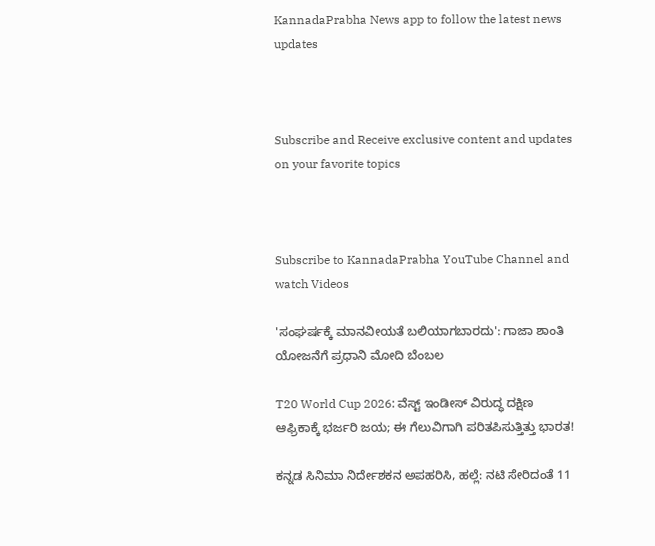KannadaPrabha News app to follow the latest news updates



Subscribe and Receive exclusive content and updates on your favorite topics



Subscribe to KannadaPrabha YouTube Channel and watch Videos

'ಸಂಘರ್ಷಕ್ಕೆ ಮಾನವೀಯತೆ ಬಲಿಯಾಗಬಾರದು': ಗಾಜಾ ಶಾಂತಿ ಯೋಜನೆಗೆ ಪ್ರಧಾನಿ ಮೋದಿ ಬೆಂಬಲ

T20 World Cup 2026: ವೆಸ್ಟ್ ಇಂಡೀಸ್ ವಿರುದ್ಧ ದಕ್ಷಿಣ ಆಫ್ರಿಕಾಕ್ಕೆ ಭರ್ಜರಿ ಜಯ; ಈ ಗೆಲುವಿಗಾಗಿ ಪರಿತಪಿಸುತ್ತಿತ್ತು ಭಾರತ!

ಕನ್ನಡ ಸಿನಿಮಾ ನಿರ್ದೇಶಕನ ಅಪಹರಿಸಿ, ಹಲ್ಲೆ: ನಟಿ ಸೇರಿದಂತೆ 11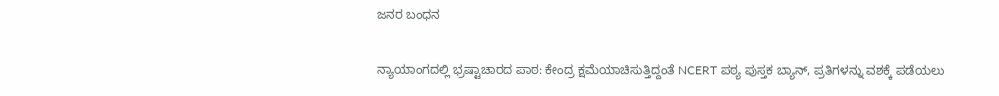ಜನರ ಬಂಧನ

ನ್ಯಾಯಾಂಗದಲ್ಲಿ ಭ್ರಷ್ಟಾಚಾರದ ಪಾಠ: ಕೇಂದ್ರ ಕ್ಷಮೆಯಾಚಿಸುತ್ತಿದ್ದಂತೆ NCERT ಪಠ್ಯ ಪುಸ್ತಕ ಬ್ಯಾನ್, ಪ್ರತಿಗಳನ್ನು ವಶಕ್ಕೆ ಪಡೆಯಲು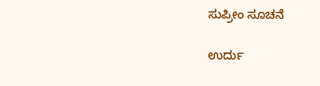ಸುಪ್ರೀಂ ಸೂಚನೆ

ಉರ್ದು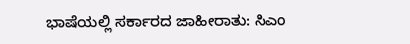ಭಾಷೆಯಲ್ಲಿ ಸರ್ಕಾರದ ಜಾಹೀರಾತು: ಸಿಎಂ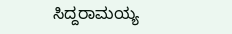ಸಿದ್ದರಾಮಯ್ಯ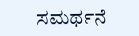ಸಮರ್ಥನೆ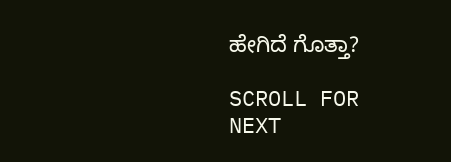ಹೇಗಿದೆ ಗೊತ್ತಾ?

SCROLL FOR NEXT